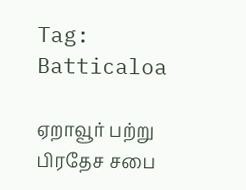Tag: Batticaloa

ஏறாவூர் பற்று பிரதேச சபை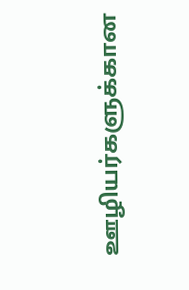ஊழியர்களுக்கான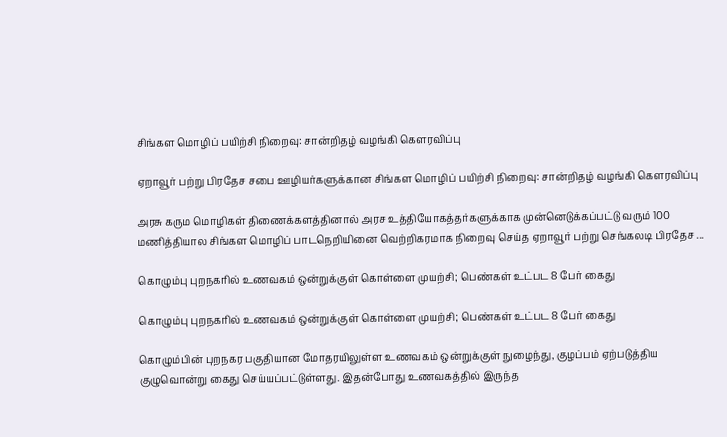சிங்கள மொழிப் பயிற்சி நிறைவு: சான்றிதழ் வழங்கி கௌரவிப்பு

ஏறாவூர் பற்று பிரதேச சபை ஊழியர்களுக்கான சிங்கள மொழிப் பயிற்சி நிறைவு: சான்றிதழ் வழங்கி கௌரவிப்பு

அரசு கரும மொழிகள் திணைக்களத்தினால் அரச உத்தியோகத்தர்களுக்காக முன்னெடுக்கப்பட்டு வரும் 100 மணித்தியால சிங்கள மொழிப் பாடநெறியினை வெற்றிகரமாக நிறைவு செய்த ஏறாவூர் பற்று செங்கலடி பிரதேச ...

கொழும்பு புறநகரில் உணவகம் ஒன்றுக்குள் கொள்ளை முயற்சி; பெண்கள் உட்பட 8 பேர் கைது

கொழும்பு புறநகரில் உணவகம் ஒன்றுக்குள் கொள்ளை முயற்சி; பெண்கள் உட்பட 8 பேர் கைது

கொழும்பின் புறநகர பகுதியான மோதரயிலுள்ள உணவகம் ஒன்றுக்குள் நுழைந்து, குழப்பம் ஏற்படுத்திய குழுவொன்று கைது செய்யப்பட்டுள்ளது. இதன்போது உணவகத்தில் இருந்த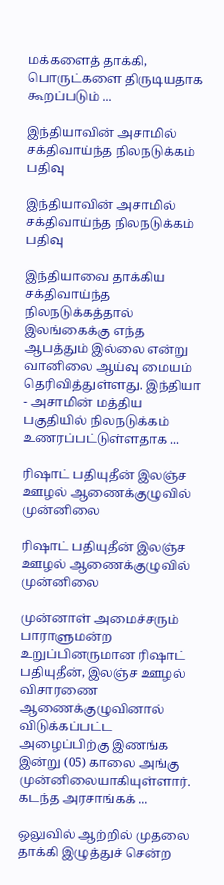மக்களைத் தாக்கி, பொருட்களை திருடியதாக கூறப்படும் ...

இந்தியாவின் அசாமில் சக்திவாய்ந்த நிலநடுக்கம் பதிவு

இந்தியாவின் அசாமில் சக்திவாய்ந்த நிலநடுக்கம் பதிவு

இந்தியாவை தாக்கிய சக்திவாய்ந்த நிலநடுக்கத்தால் இலங்கைக்கு எந்த ஆபத்தும் இல்லை என்று வானிலை ஆய்வு மையம் தெரிவித்துள்ளது. இந்தியா - அசாமின் மத்திய பகுதியில் நிலநடுக்கம் உணரப்பட்டுள்ளதாக ...

ரிஷாட் பதியுதீன் இலஞ்ச ஊழல் ஆணைக்குழுவில் முன்னிலை

ரிஷாட் பதியுதீன் இலஞ்ச ஊழல் ஆணைக்குழுவில் முன்னிலை

முன்னாள் அமைச்சரும் பாராளுமன்ற உறுப்பினருமான ரிஷாட் பதியுதீன், இலஞ்ச ஊழல் விசாரணை ஆணைக்குழுவினால் விடுக்கப்பட்ட அழைப்பிற்கு இணங்க இன்று (05) காலை அங்கு முன்னிலையாகியுள்ளார். கடந்த அரசாங்கக் ...

ஒலுவில் ஆற்றில் முதலை தாக்கி இழுத்துச் சென்ற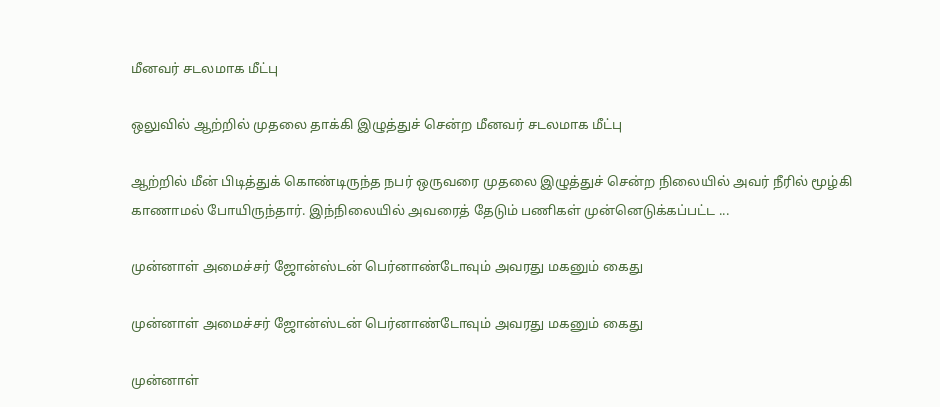மீனவர் சடலமாக மீட்பு

ஒலுவில் ஆற்றில் முதலை தாக்கி இழுத்துச் சென்ற மீனவர் சடலமாக மீட்பு

ஆற்றில் மீன் பிடித்துக் கொண்டிருந்த நபர் ஒருவரை முதலை இழுத்துச் சென்ற நிலையில் அவர் நீரில் மூழ்கி காணாமல் போயிருந்தார். இந்நிலையில் அவரைத் தேடும் பணிகள் முன்னெடுக்கப்பட்ட ...

முன்னாள் அமைச்சர் ஜோன்ஸ்டன் பெர்னாண்டோவும் அவரது மகனும் கைது

முன்னாள் அமைச்சர் ஜோன்ஸ்டன் பெர்னாண்டோவும் அவரது மகனும் கைது

முன்னாள்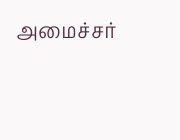அமைச்சர்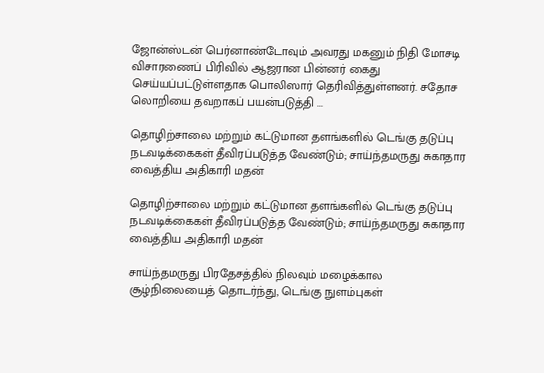ஜோன்ஸ்டன் பெர்னாண்டோவும் அவரது மகனும் நிதி மோசடி விசாரணைப் பிரிவில் ஆஜரான பின்னர் கைது செய்யப்பட்டுள்ளதாக பொலிஸார் தெரிவித்துள்ளனர். சதோச லொறியை தவறாகப் பயன்படுத்தி ...

தொழிற்சாலை மற்றும் கட்டுமான தளங்களில் டெங்கு தடுப்பு நடவடிக்கைகள் தீவிரப்படுத்த வேண்டும்; சாய்ந்தமருது சுகாதார வைத்திய அதிகாரி மதன்

தொழிற்சாலை மற்றும் கட்டுமான தளங்களில் டெங்கு தடுப்பு நடவடிக்கைகள் தீவிரப்படுத்த வேண்டும்; சாய்ந்தமருது சுகாதார வைத்திய அதிகாரி மதன்

சாய்ந்தமருது பிரதேசத்தில் நிலவும் மழைக்கால சூழ்நிலையைத் தொடர்ந்து, டெங்கு நுளம்புகள்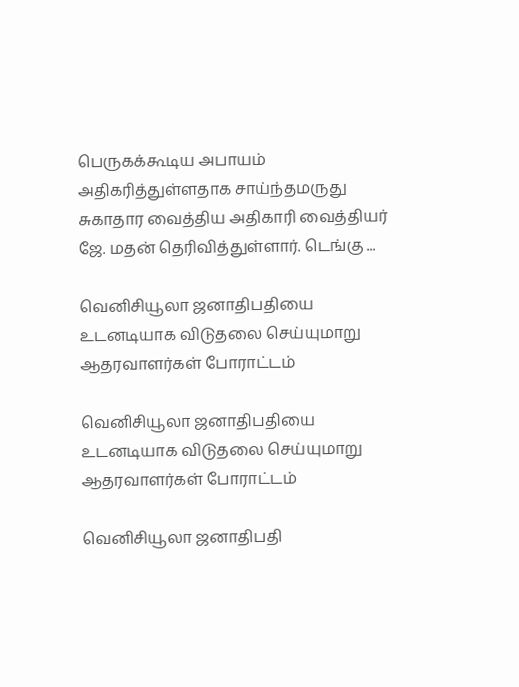பெருகக்கூடிய அபாயம் அதிகரித்துள்ளதாக சாய்ந்தமருது சுகாதார வைத்திய அதிகாரி வைத்தியர் ஜே. மதன் தெரிவித்துள்ளார். டெங்கு ...

வெனிசியூலா ஜனாதிபதியை உடனடியாக விடுதலை செய்யுமாறு ஆதரவாளர்கள் போராட்டம்

வெனிசியூலா ஜனாதிபதியை உடனடியாக விடுதலை செய்யுமாறு ஆதரவாளர்கள் போராட்டம்

வெனிசியூலா ஜனாதிபதி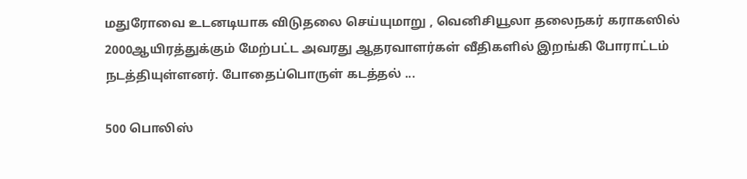மதுரோவை உடனடியாக விடுதலை செய்யுமாறு , வெனிசியூலா தலைநகர் கராகஸில் 2000ஆயிரத்துக்கும் மேற்பட்ட அவரது ஆதரவாளர்கள் வீதிகளில் இறங்கி போராட்டம் நடத்தியுள்ளனர். போதைப்பொருள் கடத்தல் ...

500 பொலிஸ்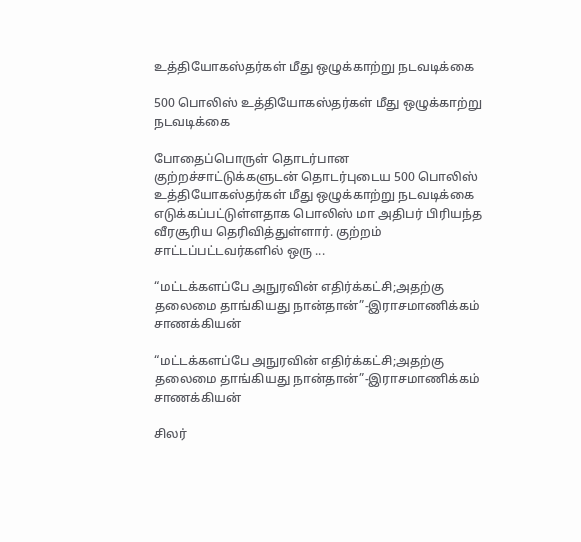உத்தியோகஸ்தர்கள் மீது ஒழுக்காற்று நடவடிக்கை

500 பொலிஸ் உத்தியோகஸ்தர்கள் மீது ஒழுக்காற்று நடவடிக்கை

போதைப்பொருள் தொடர்பான குற்றச்சாட்டுக்களுடன் தொடர்புடைய 500 பொலிஸ் உத்தியோகஸ்தர்கள் மீது ஒழுக்காற்று நடவடிக்கை எடுக்கப்பட்டுள்ளதாக பொலிஸ் மா அதிபர் பிரியந்த வீரசூரிய தெரிவித்துள்ளார். குற்றம் சாட்டப்பட்டவர்களில் ஒரு ...

“மட்டக்களப்பே அநுரவின் எதிர்க்கட்சி;அதற்கு தலைமை தாங்கியது நான்தான்”-இராசமாணிக்கம் சாணக்கியன்

“மட்டக்களப்பே அநுரவின் எதிர்க்கட்சி;அதற்கு தலைமை தாங்கியது நான்தான்”-இராசமாணிக்கம் சாணக்கியன்

சிலர்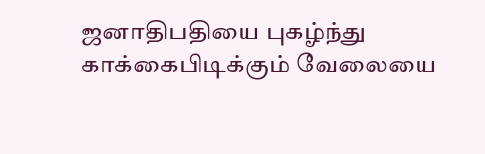ஜனாதிபதியை புகழ்ந்து காக்கைபிடிக்கும் வேலையை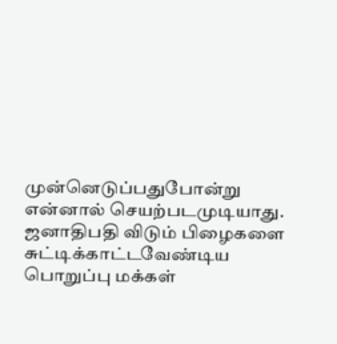முன்னெடுப்பதுபோன்று என்னால் செயற்படமுடியாது. ஜனாதிபதி விடும் பிழைகளை சுட்டிக்காட்டவேண்டிய பொறுப்பு மக்கள்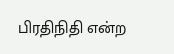பிரதிநிதி என்ற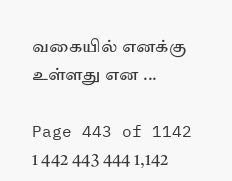வகையில் எனக்கு உள்ளது என ...

Page 443 of 1142 1 442 443 444 1,142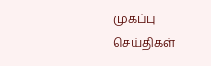முகப்பு
செய்திகள்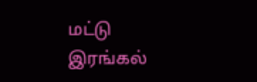மட்டு
இரங்கல்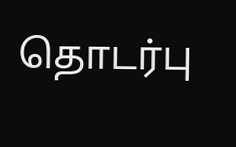தொடர்பு